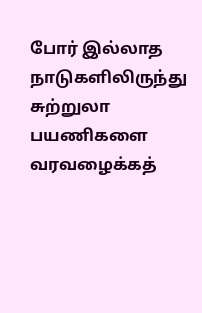போர் இல்லாத நாடுகளிலிருந்து சுற்றுலா பயணிகளை வரவழைக்கத்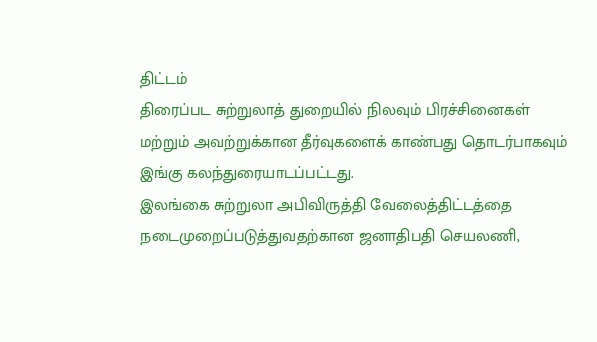திட்டம்
திரைப்பட சுற்றுலாத் துறையில் நிலவும் பிரச்சினைகள் மற்றும் அவற்றுக்கான தீர்வுகளைக் காண்பது தொடர்பாகவும் இங்கு கலந்துரையாடப்பட்டது.
இலங்கை சுற்றுலா அபிவிருத்தி வேலைத்திட்டத்தை நடைமுறைப்படுத்துவதற்கான ஜனாதிபதி செயலணி,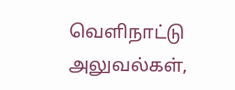வெளிநாட்டு அலுவல்கள்,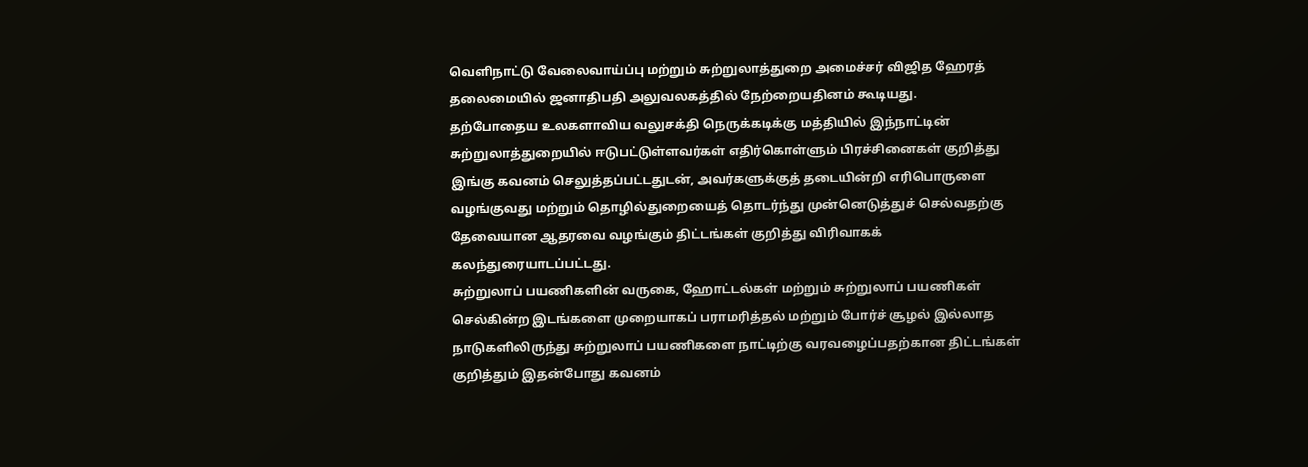வெளிநாட்டு வேலைவாய்ப்பு மற்றும் சுற்றுலாத்துறை அமைச்சர் விஜித ஹேரத் தலைமையில் ஜனாதிபதி அலுவலகத்தில் நேற்றையதினம் கூடியது.
தற்போதைய உலகளாவிய வலுசக்தி நெருக்கடிக்கு மத்தியில் இந்நாட்டின் சுற்றுலாத்துறையில் ஈடுபட்டுள்ளவர்கள் எதிர்கொள்ளும் பிரச்சினைகள் குறித்து இங்கு கவனம் செலுத்தப்பட்டதுடன், அவர்களுக்குத் தடையின்றி எரிபொருளை வழங்குவது மற்றும் தொழில்துறையைத் தொடர்ந்து முன்னெடுத்துச் செல்வதற்கு தேவையான ஆதரவை வழங்கும் திட்டங்கள் குறித்து விரிவாகக் கலந்துரையாடப்பட்டது.
சுற்றுலாப் பயணிகளின் வருகை, ஹோட்டல்கள் மற்றும் சுற்றுலாப் பயணிகள் செல்கின்ற இடங்களை முறையாகப் பராமரித்தல் மற்றும் போர்ச் சூழல் இல்லாத நாடுகளிலிருந்து சுற்றுலாப் பயணிகளை நாட்டிற்கு வரவழைப்பதற்கான திட்டங்கள் குறித்தும் இதன்போது கவனம்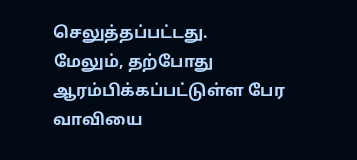செலுத்தப்பட்டது.
மேலும், தற்போது ஆரம்பிக்கப்பட்டுள்ள பேர வாவியை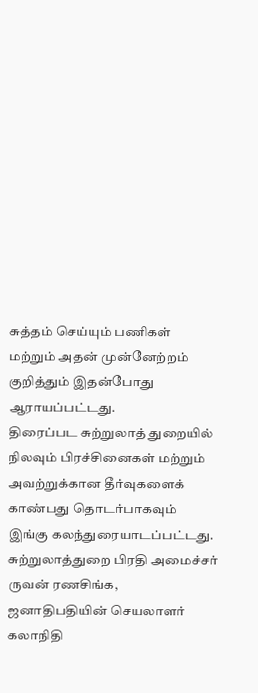சுத்தம் செய்யும் பணிகள் மற்றும் அதன் முன்னேற்றம் குறித்தும் இதன்போது ஆராயப்பட்டது.
திரைப்பட சுற்றுலாத் துறையில் நிலவும் பிரச்சினைகள் மற்றும் அவற்றுக்கான தீர்வுகளைக் காண்பது தொடர்பாகவும் இங்கு கலந்துரையாடப்பட்டது.
சுற்றுலாத்துறை பிரதி அமைச்சர் ருவன் ரணசிங்க, ஜனாதிபதியின் செயலாளர் கலாநிதி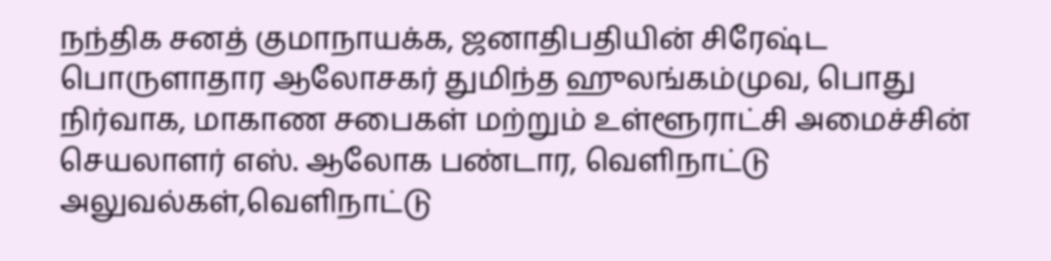நந்திக சனத் குமாநாயக்க, ஜனாதிபதியின் சிரேஷ்ட பொருளாதார ஆலோசகர் துமிந்த ஹுலங்கம்முவ, பொது நிர்வாக, மாகாண சபைகள் மற்றும் உள்ளூராட்சி அமைச்சின் செயலாளர் எஸ். ஆலோக பண்டார, வெளிநாட்டு அலுவல்கள்,வெளிநாட்டு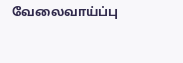வேலைவாய்ப்பு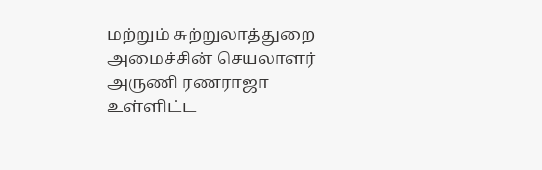மற்றும் சுற்றுலாத்துறை அமைச்சின் செயலாளர் அருணி ரணராஜா உள்ளிட்ட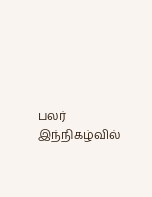பலர் இந்நிகழ்வில்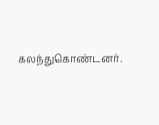கலந்துகொண்டனர்.